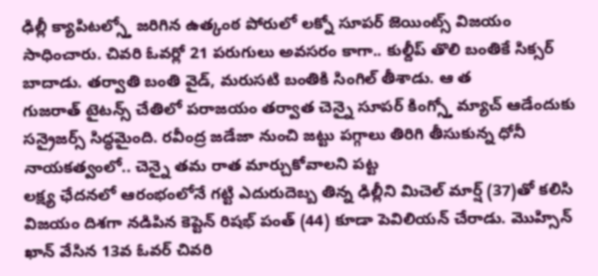ఢిల్లీ క్యాపిటల్స్తో జరిగిన ఉత్కంఠ పోరులో లక్నో సూపర్ జెయింట్స్ విజయం సాధించారు. చివరి ఓవర్లో 21 పరుగులు అవసరం కాగా.. కుల్దీప్ తొలి బంతికే సిక్సర్ బాదాడు. తర్వాతి బంతి వైడ్, మరుసటి బంతికి సింగిల్ తీశాడు. ఆ త
గుజరాత్ టైటన్స్ చేతిలో పరాజయం తర్వాత చెన్నై సూపర్ కింగ్స్తో మ్యాచ్ ఆడేందుకు సన్రైజర్స్ సిద్ధమైంది. రవీంద్ర జడేజా నుంచి జట్టు పగ్గాలు తిరిగి తీసుకున్న ధోనీ నాయకత్వంలో.. చెన్నై తమ రాత మార్చుకోవాలని పట్ట
లక్ష్య ఛేదనలో ఆరంభంలోనే గట్టి ఎదురుదెబ్బ తిన్న ఢిల్లీని మిచెల్ మార్ష్ (37)తో కలిసి విజయం దిశగా నడిపిన కెప్టెన్ రిషభ్ పంత్ (44) కూడా పెవిలియన్ చేరాడు. మొహ్సిన్ ఖాన్ వేసిన 13వ ఓవర్ చివరి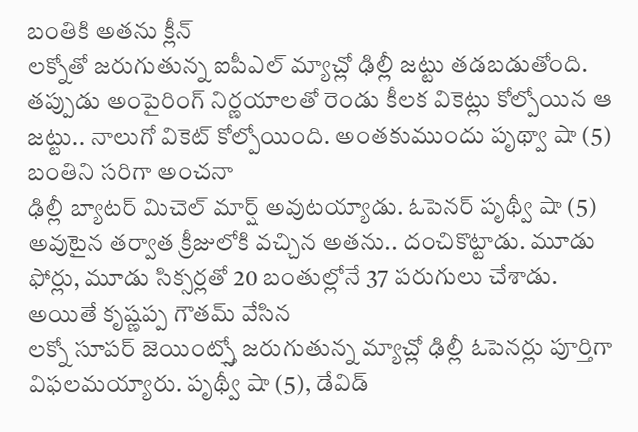బంతికి అతను క్లీన్
లక్నోతో జరుగుతున్న ఐపీఎల్ మ్యాచ్లో ఢిల్లీ జట్టు తడబడుతోంది. తప్పుడు అంపైరింగ్ నిర్ణయాలతో రెండు కీలక వికెట్లు కోల్పోయిన ఆ జట్టు.. నాలుగో వికెట్ కోల్పోయింది. అంతకుముందు పృథ్వా షా (5) బంతిని సరిగా అంచనా
ఢిల్లీ బ్యాటర్ మిచెల్ మార్ష్ అవుటయ్యాడు. ఓపెనర్ పృథ్వీ షా (5) అవుటైన తర్వాత క్రీజులోకి వచ్చిన అతను.. దంచికొట్టాడు. మూడు ఫోర్లు, మూడు సిక్సర్లతో 20 బంతుల్లోనే 37 పరుగులు చేశాడు. అయితే కృష్ణప్ప గౌతమ్ వేసిన
లక్నో సూపర్ జెయింట్స్తో జరుగుతున్న మ్యాచ్లో ఢిల్లీ ఓపెనర్లు పూర్తిగా విఫలమయ్యారు. పృథ్వీ షా (5), డేవిడ్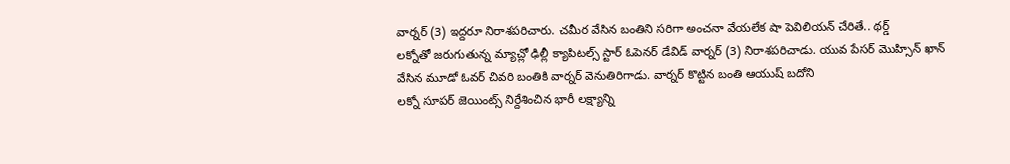వార్నర్ (3) ఇద్దరూ నిరాశపరిచారు. చమీర వేసిన బంతిని సరిగా అంచనా వేయలేక షా పెవిలియన్ చేరితే.. థర్డ్
లక్నోతో జరుగుతున్న మ్యాచ్లో ఢిల్లీ క్యాపిటల్స్ స్టార్ ఓపెనర్ డేవిడ్ వార్నర్ (3) నిరాశపరిచాడు. యువ పేసర్ మొహ్సిన్ ఖాన్ వేసిన మూడో ఓవర్ చివరి బంతికి వార్నర్ వెనుతిరిగాడు. వార్నర్ కొట్టిన బంతి ఆయుష్ బదోని
లక్నో సూపర్ జెయింట్స్ నిర్దేశించిన భారీ లక్ష్యాన్ని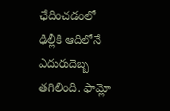ఛేదించడంలో ఢిల్లీకి ఆదిలోనే ఎదురుదెబ్బ తగిలింది. ఫామ్లో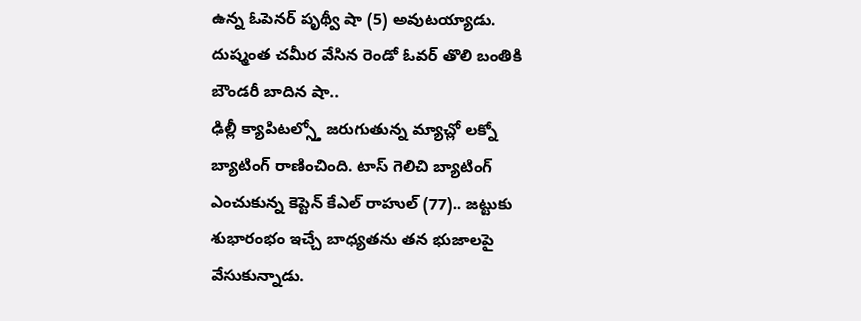ఉన్న ఓపెనర్ పృథ్వీ షా (5) అవుటయ్యాడు. దుష్మంత చమీర వేసిన రెండో ఓవర్ తొలి బంతికి బౌండరీ బాదిన షా..
ఢిల్లీ క్యాపిటల్స్తో జరుగుతున్న మ్యాచ్లో లక్నో బ్యాటింగ్ రాణించింది. టాస్ గెలిచి బ్యాటింగ్ ఎంచుకున్న కెప్టెన్ కేఎల్ రాహుల్ (77).. జట్టుకు శుభారంభం ఇచ్చే బాధ్యతను తన భుజాలపై వేసుకున్నాడు.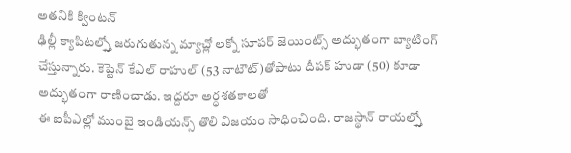అతనికి క్వింటన్
ఢిల్లీ క్యాపిటల్స్తో జరుగుతున్న మ్యాచ్లో లక్నో సూపర్ జెయింట్స్ అద్భుతంగా బ్యాటింగ్ చేస్తున్నారు. కెప్టెన్ కేఎల్ రాహుల్ (53 నాటౌట్)తోపాటు దీపక్ హుడా (50) కూడా అద్భుతంగా రాణించాడు. ఇద్దరూ అర్ధశతకాలతో
ఈ ఐపీఎల్లో ముంబై ఇండియన్స్ తొలి విజయం సాధించింది. రాజస్థాన్ రాయల్స్తో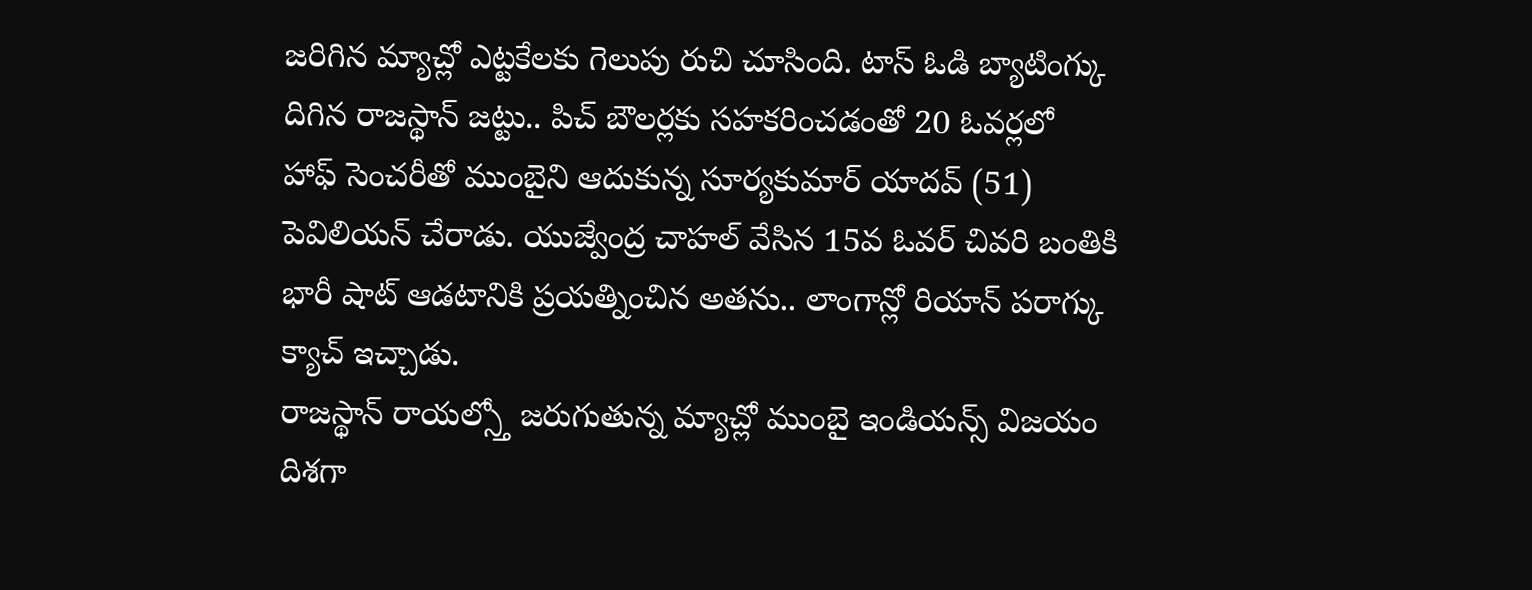జరిగిన మ్యాచ్లో ఎట్టకేలకు గెలుపు రుచి చూసింది. టాస్ ఓడి బ్యాటింగ్కు దిగిన రాజస్థాన్ జట్టు.. పిచ్ బౌలర్లకు సహకరించడంతో 20 ఓవర్లలో
హాఫ్ సెంచరీతో ముంబైని ఆదుకున్న సూర్యకుమార్ యాదవ్ (51) పెవిలియన్ చేరాడు. యుజ్వేంద్ర చాహల్ వేసిన 15వ ఓవర్ చివరి బంతికి భారీ షాట్ ఆడటానికి ప్రయత్నించిన అతను.. లాంగాన్లో రియాన్ పరాగ్కు క్యాచ్ ఇచ్చాడు.
రాజస్థాన్ రాయల్స్తో జరుగుతున్న మ్యాచ్లో ముంబై ఇండియన్స్ విజయం దిశగా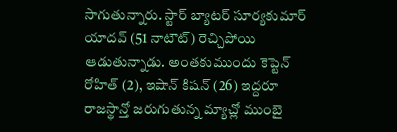సాగుతున్నారు. స్టార్ బ్యాటర్ సూర్యకుమార్ యాదవ్ (51 నాటౌట్) రెచ్చిపోయి ఆడుతున్నాడు. అంతకుముందు కెప్టెన్ రోహిత్ (2), ఇషాన్ కిషన్ (26) ఇద్దరూ
రాజస్థాన్తో జరుగుతున్న మ్యాచ్లో ముంబై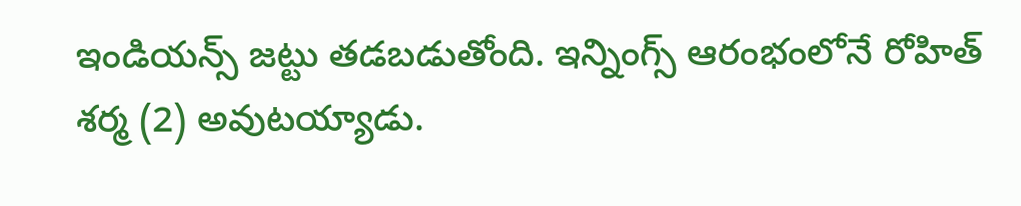ఇండియన్స్ జట్టు తడబడుతోంది. ఇన్నింగ్స్ ఆరంభంలోనే రోహిత్ శర్మ (2) అవుటయ్యాడు.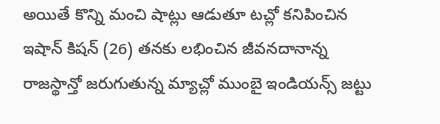అయితే కొన్ని మంచి షాట్లు ఆడుతూ టచ్లో కనిపించిన ఇషాన్ కిషన్ (26) తనకు లభించిన జీవనదానాన్న
రాజస్థాన్తో జరుగుతున్న మ్యాచ్లో ముంబై ఇండియన్స్ జట్టు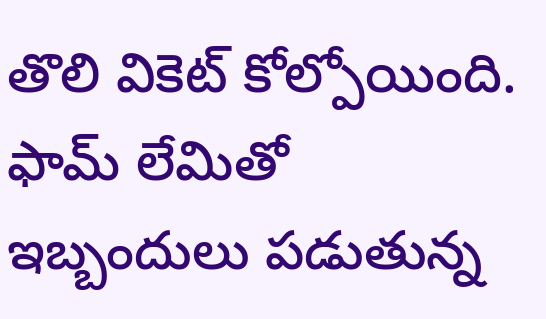తొలి వికెట్ కోల్పోయింది. ఫామ్ లేమితో ఇబ్బందులు పడుతున్న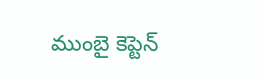ముంబై కెప్టెన్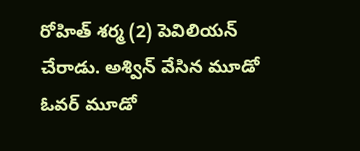రోహిత్ శర్మ (2) పెవిలియన్ చేరాడు. అశ్విన్ వేసిన మూడో ఓవర్ మూడో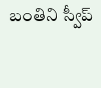బంతిని స్వీప్